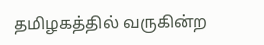தமிழகத்தில் வருகின்ற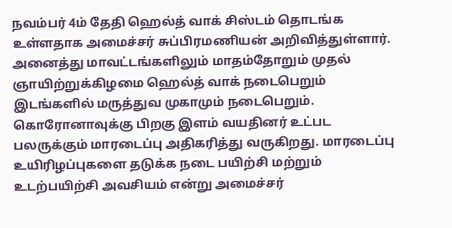நவம்பர் 4ம் தேதி ஹெல்த் வாக் சிஸ்டம் தொடங்க உள்ளதாக அமைச்சர் சுப்பிரமணியன் அறிவித்துள்ளார். அனைத்து மாவட்டங்களிலும் மாதம்தோறும் முதல் ஞாயிற்றுக்கிழமை ஹெல்த் வாக் நடைபெறும் இடங்களில் மருத்துவ முகாமும் நடைபெறும். கொரோனாவுக்கு பிறகு இளம் வயதினர் உட்பட பலருக்கும் மாரடைப்பு அதிகரித்து வருகிறது. மாரடைப்பு உயிரிழப்புகளை தடுக்க நடை பயிற்சி மற்றும் உடற்பயிற்சி அவசியம் என்று அமைச்சர்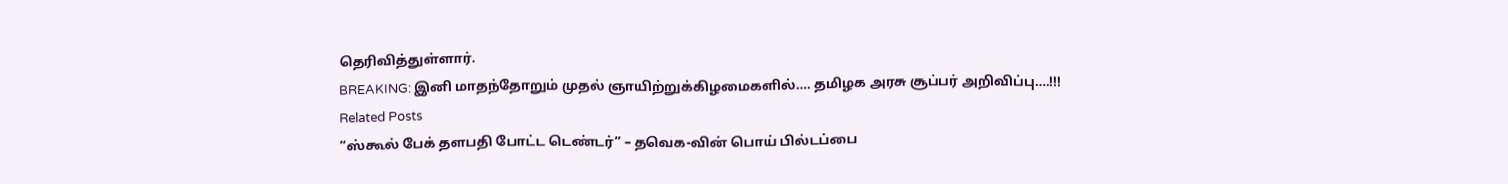தெரிவித்துள்ளார்.
BREAKING: இனி மாதந்தோறும் முதல் ஞாயிற்றுக்கிழமைகளில்…. தமிழக அரசு சூப்பர் அறிவிப்பு….!!!
Related Posts
“ஸ்கூல் பேக் தளபதி போட்ட டெண்டர்” – தவெக-வின் பொய் பில்டப்பை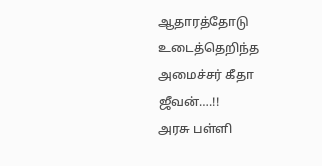ஆதாரத்தோடு உடைத்தெறிந்த அமைச்சர் கீதா ஜீவன்….!!
அரசு பள்ளி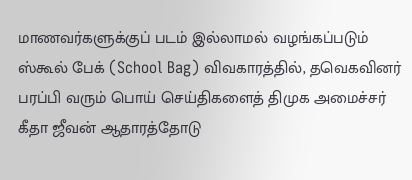மாணவர்களுக்குப் படம் இல்லாமல் வழங்கப்படும் ஸ்கூல் பேக் (School Bag) விவகாரத்தில், தவெகவினர் பரப்பி வரும் பொய் செய்திகளைத் திமுக அமைச்சர் கீதா ஜீவன் ஆதாரத்தோடு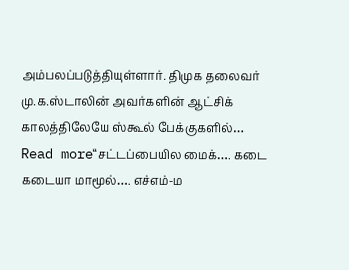அம்பலப்படுத்தியுள்ளார். திமுக தலைவர் மு.க.ஸ்டாலின் அவர்களின் ஆட்சிக் காலத்திலேயே ஸ்கூல் பேக்குகளில்…
Read more“சட்டப்பையில மைக்…. கடை கடையா மாமூல்…. எச்எம்-ம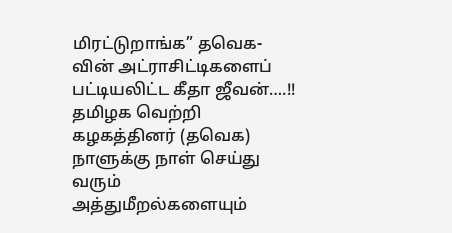மிரட்டுறாங்க” தவெக-வின் அட்ராசிட்டிகளைப் பட்டியலிட்ட கீதா ஜீவன்….!!
தமிழக வெற்றி கழகத்தினர் (தவெக) நாளுக்கு நாள் செய்து வரும் அத்துமீறல்களையும்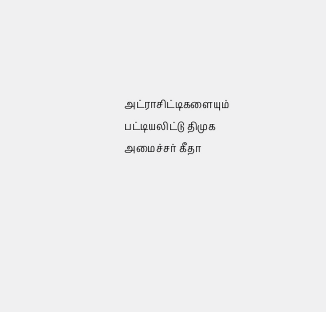அட்ராசிட்டிகளையும் பட்டியலிட்டு திமுக அமைச்சர் கீதா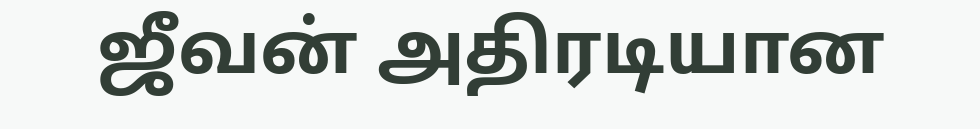ஜீவன் அதிரடியான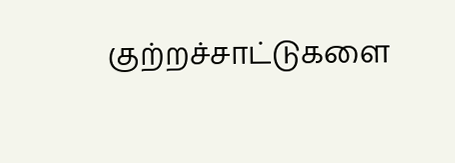குற்றச்சாட்டுகளை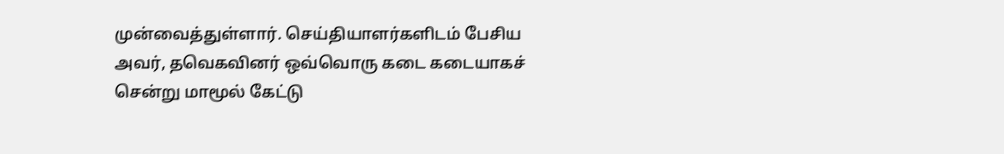முன்வைத்துள்ளார். செய்தியாளர்களிடம் பேசிய அவர், தவெகவினர் ஒவ்வொரு கடை கடையாகச் சென்று மாமூல் கேட்டு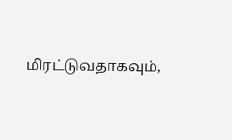மிரட்டுவதாகவும்,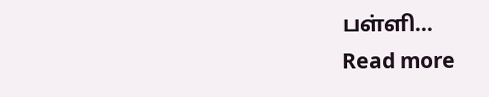பள்ளி…
Read more